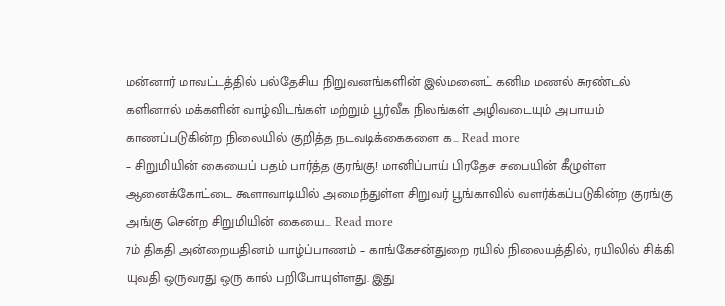மன்னார் மாவட்டத்தில் பல்தேசிய நிறுவனங்களின் இல்மனைட் கனிம மணல் சுரண்டல் களினால் மக்களின் வாழ்விடங்கள் மற்றும் பூர்வீக நிலங்கள் அழிவடையும் அபாயம் காணப்படுகின்ற நிலையில் குறித்த நடவடிக்கைகளை க... Read more
– சிறுமியின் கையைப் பதம் பார்த்த குரங்கு! மானிப்பாய் பிரதேச சபையின் கீழுள்ள ஆனைக்கோட்டை கூளாவாடியில் அமைந்துள்ள சிறுவர் பூங்காவில் வளர்க்கப்படுகின்ற குரங்கு அங்கு சென்ற சிறுமியின் கையை... Read more
7ம் திகதி அன்றையதினம் யாழ்ப்பாணம் – காங்கேசன்துறை ரயில் நிலையத்தில், ரயிலில் சிக்கி யுவதி ஒருவரது ஒரு கால் பறிபோயுள்ளது. இது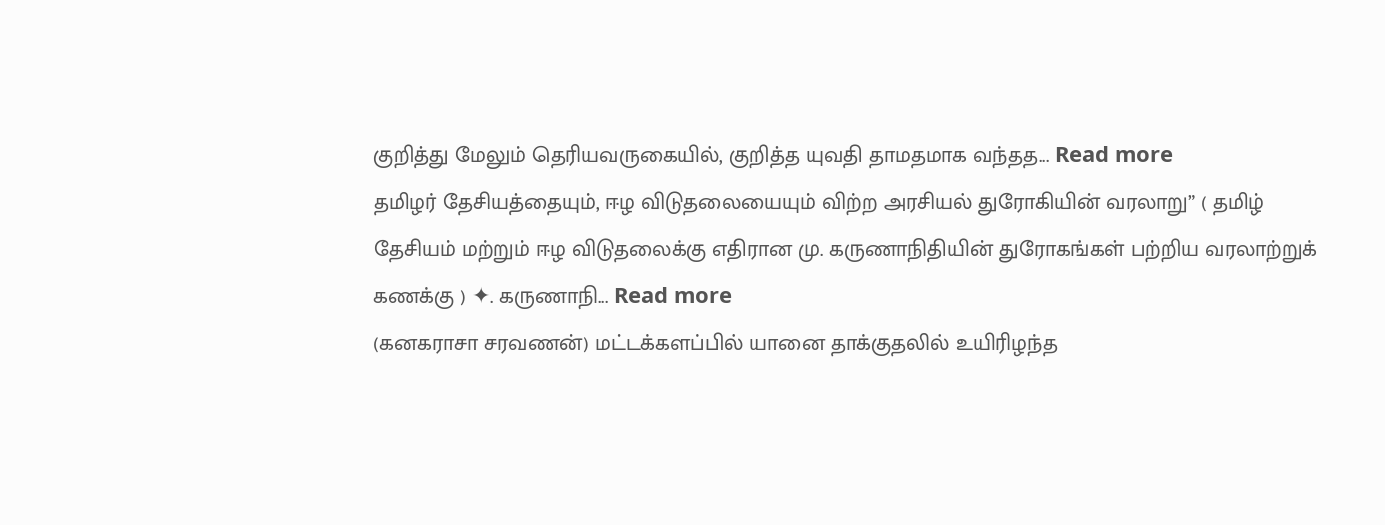குறித்து மேலும் தெரியவருகையில், குறித்த யுவதி தாமதமாக வந்தத... Read more
தமிழர் தேசியத்தையும், ஈழ விடுதலையையும் விற்ற அரசியல் துரோகியின் வரலாறு” ( தமிழ் தேசியம் மற்றும் ஈழ விடுதலைக்கு எதிரான மு. கருணாநிதியின் துரோகங்கள் பற்றிய வரலாற்றுக் கணக்கு ) ✦. கருணாநி... Read more
(கனகராசா சரவணன்) மட்டக்களப்பில் யானை தாக்குதலில் உயிரிழந்த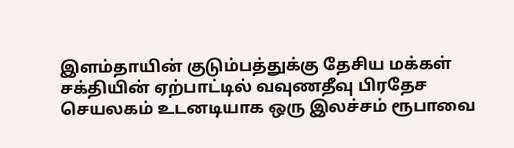இளம்தாயின் குடும்பத்துக்கு தேசிய மக்கள் சக்தியின் ஏற்பாட்டில் வவுணதீவு பிரதேச செயலகம் உடனடியாக ஒரு இலச்சம் ரூபாவை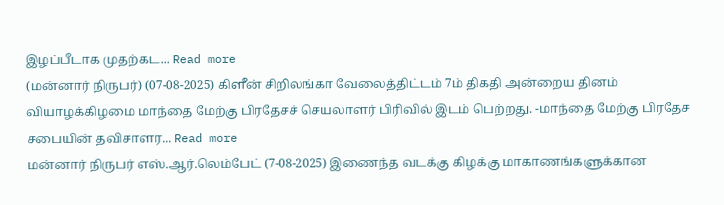இழப்பீடாக முதற்கட... Read more
(மன்னார் நிருபர்) (07-08-2025) கிளீன் சிறிலங்கா வேலைத்திட்டம் 7ம் திகதி அன்றைய தினம் வியாழக்கிழமை மாந்தை மேற்கு பிரதேசச் செயலாளர் பிரிவில் இடம் பெற்றது. -மாந்தை மேற்கு பிரதேச சபையின் தவிசாளர... Read more
மன்னார் நிருபர் எஸ்.ஆர்.லெம்பேட் (7-08-2025) இணைந்த வடக்கு கிழக்கு மாகாணங்களுக்கான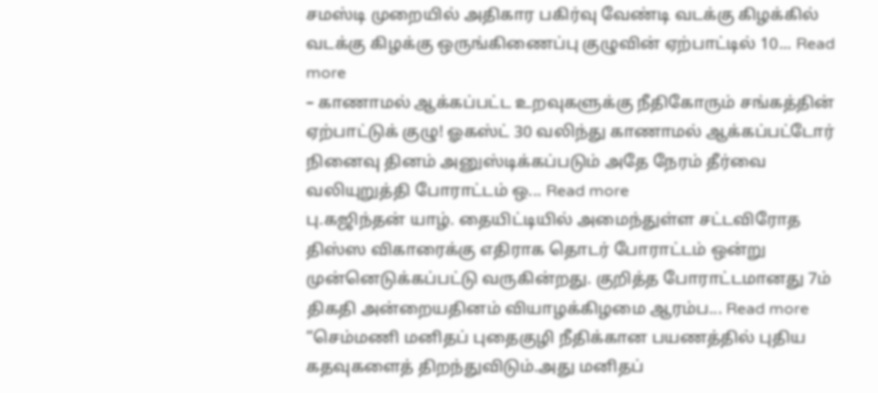சமஸ்டி முறையில் அதிகார பகிர்வு வேண்டி வடக்கு கிழக்கில் வடக்கு கிழக்கு ஒருங்கிணைப்பு குழுவின் ஏற்பாட்டில் 10... Read more
– காணாமல் ஆக்கப்பட்ட உறவுகளுக்கு நீதிகோரும் சங்கத்தின் ஏற்பாட்டுக் குழு! ஓகஸ்ட் 30 வலிந்து காணாமல் ஆக்கப்பட்டோர் நினைவு தினம் அனுஸ்டிக்கப்படும் அதே நேரம் தீர்வை வலியுறுத்தி போராட்டம் ஒ... Read more
பு.கஜிந்தன் யாழ். தையிட்டியில் அமைந்துள்ள சட்டவிரோத திஸ்ஸ விகாரைக்கு எதிராக தொடர் போராட்டம் ஒன்று முன்னெடுக்கப்பட்டு வருகின்றது. குறித்த போராட்டமானது 7ம் திகதி அன்றையதினம் வியாழக்கிழமை ஆரம்ப... Read more
“செம்மணி மனிதப் புதைகுழி நீதிக்கான பயணத்தில் புதிய கதவுகளைத் திறந்துவிடும்.அது மனிதப்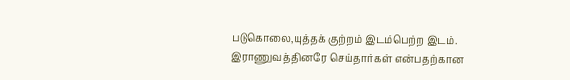படுகொலை,யுத்தக் குற்றம் இடம்பெற்ற இடம். இராணுவத்தினரே செய்தார்கள் என்பதற்கான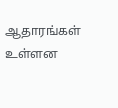ஆதாரங்கள் உள்ளன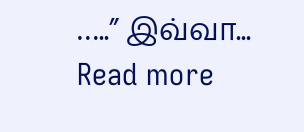…..” இவ்வா... Read more